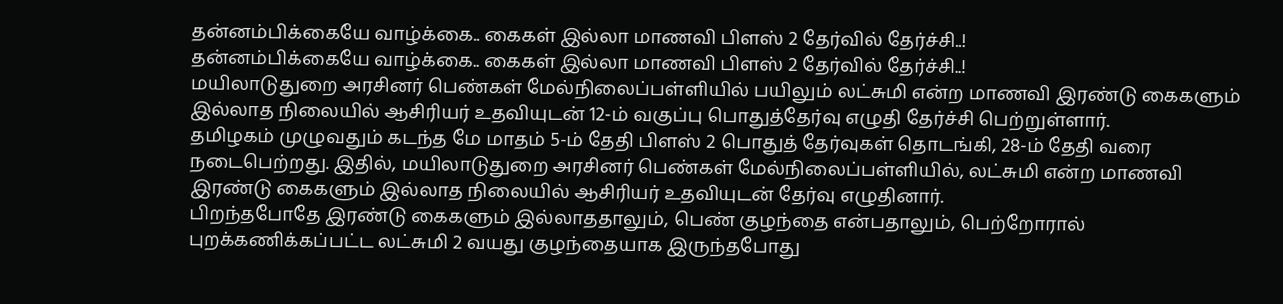தன்னம்பிக்கையே வாழ்க்கை.. கைகள் இல்லா மாணவி பிளஸ் 2 தேர்வில் தேர்ச்சி..!
தன்னம்பிக்கையே வாழ்க்கை.. கைகள் இல்லா மாணவி பிளஸ் 2 தேர்வில் தேர்ச்சி..!
மயிலாடுதுறை அரசினர் பெண்கள் மேல்நிலைப்பள்ளியில் பயிலும் லட்சுமி என்ற மாணவி இரண்டு கைகளும் இல்லாத நிலையில் ஆசிரியர் உதவியுடன் 12-ம் வகுப்பு பொதுத்தேர்வு எழுதி தேர்ச்சி பெற்றுள்ளார்.
தமிழகம் முழுவதும் கடந்த மே மாதம் 5-ம் தேதி பிளஸ் 2 பொதுத் தேர்வுகள் தொடங்கி, 28-ம் தேதி வரை நடைபெற்றது. இதில், மயிலாடுதுறை அரசினர் பெண்கள் மேல்நிலைப்பள்ளியில், லட்சுமி என்ற மாணவி இரண்டு கைகளும் இல்லாத நிலையில் ஆசிரியர் உதவியுடன் தேர்வு எழுதினார்.
பிறந்தபோதே இரண்டு கைகளும் இல்லாததாலும், பெண் குழந்தை என்பதாலும், பெற்றோரால் புறக்கணிக்கப்பட்ட லட்சுமி 2 வயது குழந்தையாக இருந்தபோது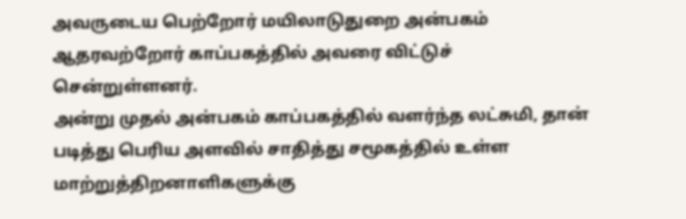அவருடைய பெற்றோர் மயிலாடுதுறை அன்பகம் ஆதரவற்றோர் காப்பகத்தில் அவரை விட்டுச் சென்றுள்ளனர்.
அன்று முதல் அன்பகம் காப்பகத்தில் வளர்ந்த லட்சுமி, தான் படித்து பெரிய அளவில் சாதித்து சமூகத்தில் உள்ள மாற்றுத்திறனாளிகளுக்கு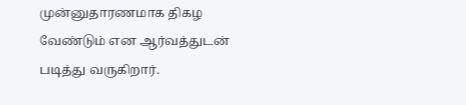முன்னுதாரணமாக திகழ வேண்டும் என ஆர்வத்துடன் படித்து வருகிறார்.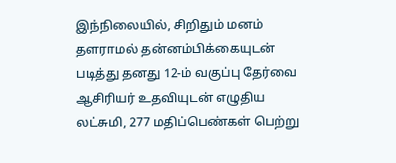இந்நிலையில், சிறிதும் மனம் தளராமல் தன்னம்பிக்கையுடன் படித்து தனது 12-ம் வகுப்பு தேர்வை ஆசிரியர் உதவியுடன் எழுதிய லட்சுமி, 277 மதிப்பெண்கள் பெற்று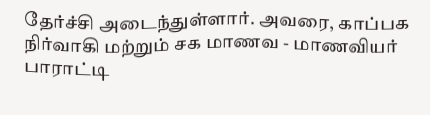தேர்ச்சி அடைந்துள்ளார். அவரை, காப்பக நிர்வாகி மற்றும் சக மாணவ - மாணவியர் பாராட்டி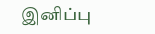இனிப்பு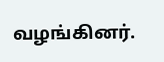வழங்கினர்.